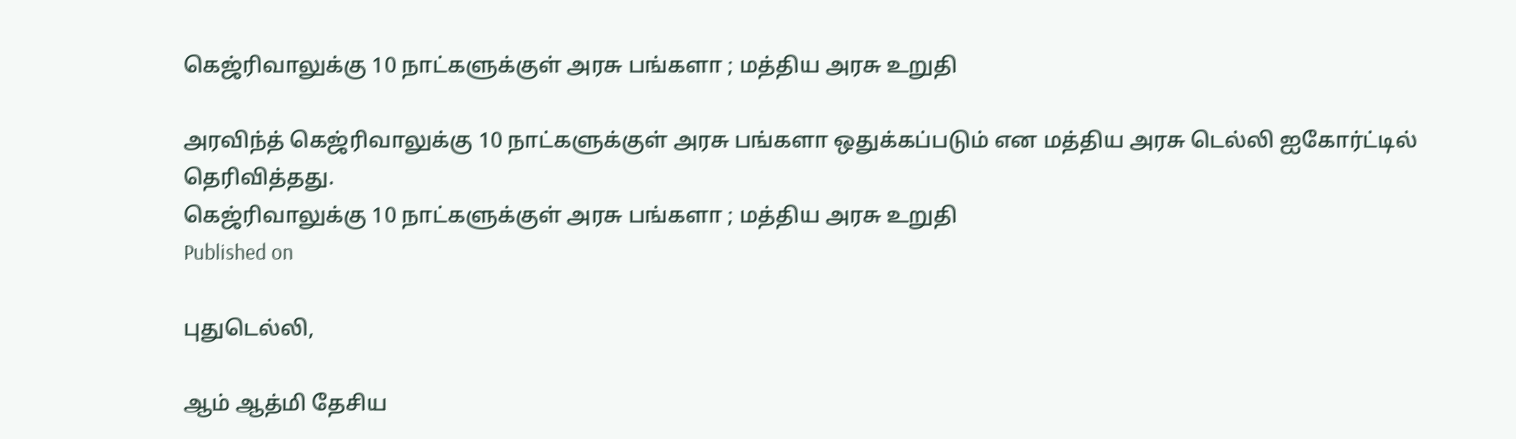கெஜ்ரிவாலுக்கு 10 நாட்களுக்குள் அரசு பங்களா ; மத்திய அரசு உறுதி

அரவிந்த் கெஜ்ரிவாலுக்கு 10 நாட்களுக்குள் அரசு பங்களா ஒதுக்கப்படும் என மத்திய அரசு டெல்லி ஐகோர்ட்டில் தெரிவித்தது.
கெஜ்ரிவாலுக்கு 10 நாட்களுக்குள் அரசு பங்களா ; மத்திய அரசு உறுதி
Published on

புதுடெல்லி,

ஆம் ஆத்மி தேசிய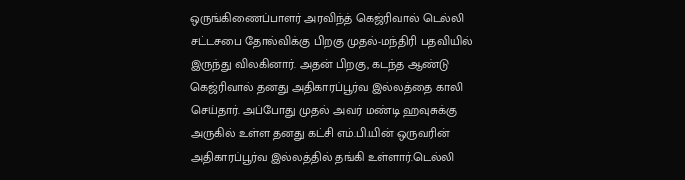ஒருங்கிணைப்பாளர் அரவிந்த் கெஜ்ரிவால் டெல்லி சட்டசபை தோல்விக்கு பிறகு முதல்-மந்திரி பதவியில் இருந்து விலகினார். அதன் பிறகு, கடந்த ஆண்டு கெஜ்ரிவால் தனது அதிகாரப்பூர்வ இல்லத்தை காலி செய்தார். அப்போது முதல் அவர் மண்டி ஹவுசுக்கு அருகில் உள்ள தனது கட்சி எம்.பி.யின் ஒருவரின் அதிகாரப்பூர்வ இல்லத்தில் தங்கி உள்ளார்.டெல்லி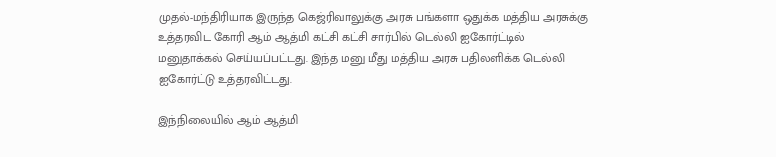முதல்-மந்திரியாக இருந்த கெஜ்ரிவாலுக்கு அரசு பங்களா ஒதுக்க மத்திய அரசுக்கு உத்தரவிட கோரி ஆம் ஆத்மி கட்சி கட்சி சார்பில் டெல்லி ஐகோர்ட்டில் மனுதாக்கல் செய்யப்பட்டது. இந்த மனு மீது மத்திய அரசு பதிலளிக்க டெல்லி ஐகோர்ட்டு உத்தரவிட்டது.

இந்நிலையில் ஆம் ஆத்மி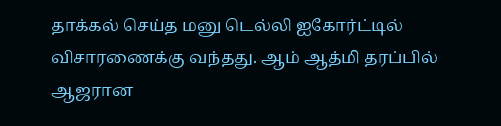தாக்கல் செய்த மனு டெல்லி ஐகோர்ட்டில்   விசாரணைக்கு வந்தது. ஆம் ஆத்மி தரப்பில் ஆஜரான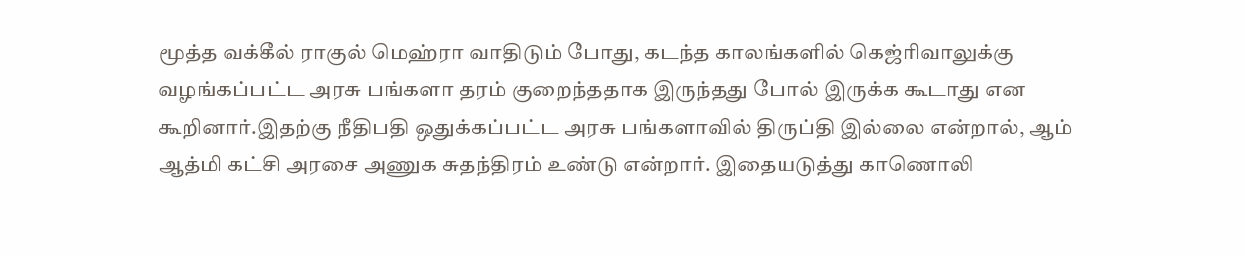மூத்த வக்கீல் ராகுல் மெஹ்ரா வாதிடும் போது, கடந்த காலங்களில் கெஜ்ரிவாலுக்கு வழங்கப்பட்ட அரசு பங்களா தரம் குறைந்ததாக இருந்தது போல் இருக்க கூடாது என கூறினார்.இதற்கு நீதிபதி ஒதுக்கப்பட்ட அரசு பங்களாவில் திருப்தி இல்லை என்றால், ஆம் ஆத்மி கட்சி அரசை அணுக சுதந்திரம் உண்டு என்றார். இதையடுத்து காணொலி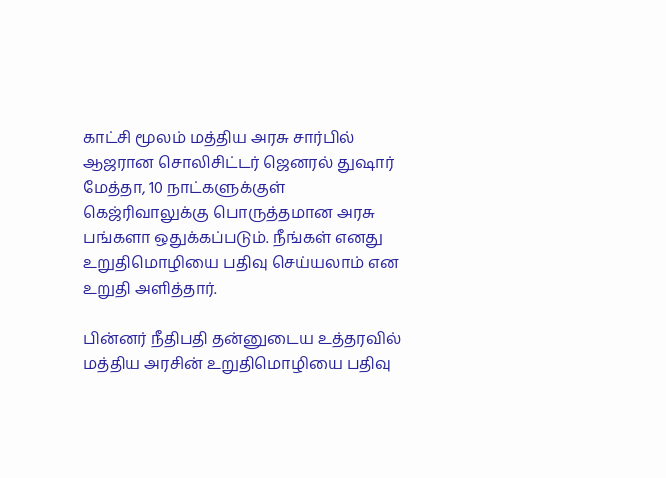காட்சி மூலம் மத்திய அரசு சார்பில் ஆஜரான சொலிசிட்டர் ஜெனரல் துஷார் மேத்தா, 10 நாட்களுக்குள் கெஜ்ரிவாலுக்கு பொருத்தமான அரசு பங்களா ஒதுக்கப்படும். நீங்கள் எனது உறுதிமொழியை பதிவு செய்யலாம் என உறுதி அளித்தார்.

பின்னர் நீதிபதி தன்னுடைய உத்தரவில் மத்திய அரசின் உறுதிமொழியை பதிவு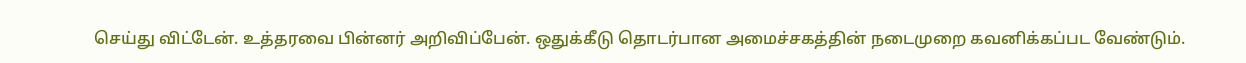செய்து விட்டேன். உத்தரவை பின்னர் அறிவிப்பேன். ஒதுக்கீடு தொடர்பான அமைச்சகத்தின் நடைமுறை கவனிக்கப்பட வேண்டும்.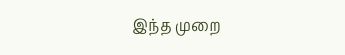இந்த முறை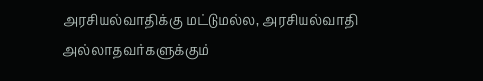அரசியல்வாதிக்கு மட்டுமல்ல, அரசியல்வாதி அல்லாதவர்களுக்கும்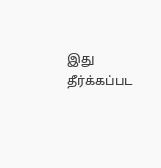இது தீர்க்கப்பட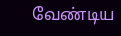வேண்டிய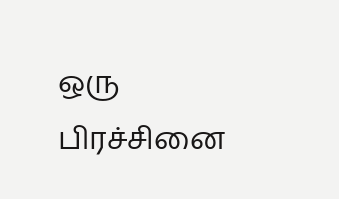ஒரு பிரச்சினை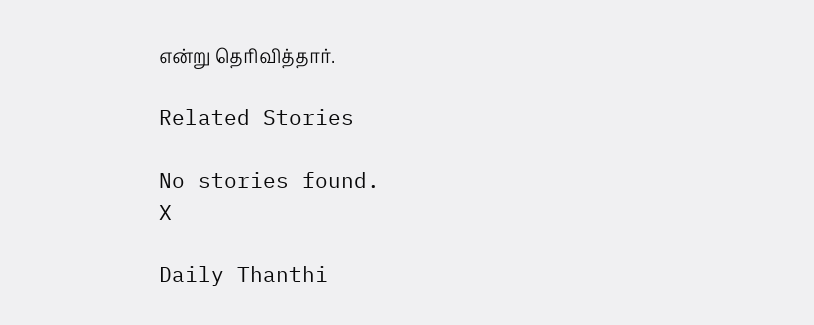என்று தெரிவித்தார்.

Related Stories

No stories found.
X

Daily Thanthi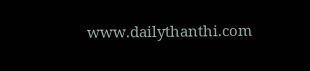www.dailythanthi.com